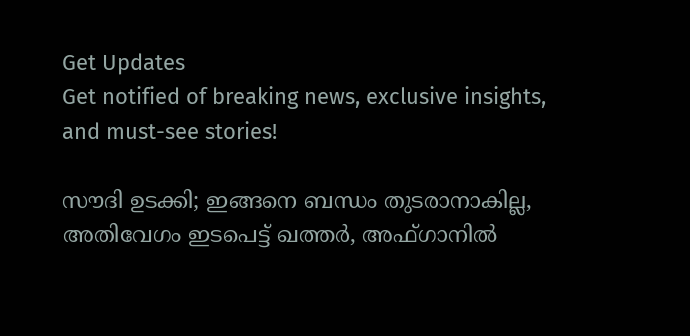Get Updates
Get notified of breaking news, exclusive insights, and must-see stories!

സൗദി ഉടക്കി; ഇങ്ങനെ ബന്ധം തുടരാനാകില്ല, അതിവേഗം ഇടപെട്ട് ഖത്തര്‍, അഫ്ഗാനില്‍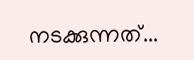നടക്കുന്നത്...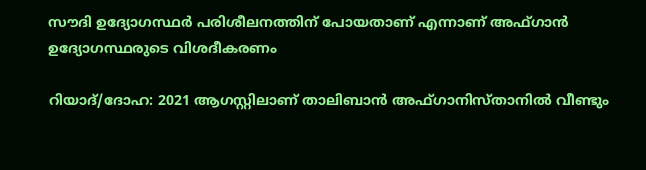സൗദി ഉദ്യോഗസ്ഥര്‍ പരിശീലനത്തിന് പോയതാണ് എന്നാണ് അഫ്ഗാന്‍ ഉദ്യോഗസ്ഥരുടെ വിശദീകരണം

റിയാദ്/ദോഹ: 2021 ആഗസ്റ്റിലാണ് താലിബാന്‍ അഫ്ഗാനിസ്താനില്‍ വീണ്ടും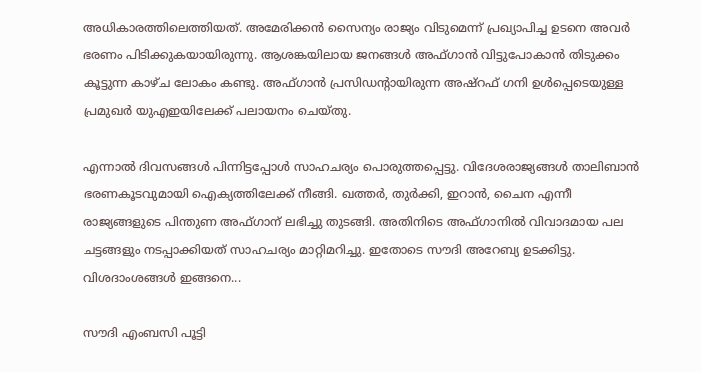അധികാരത്തിലെത്തിയത്. അമേരിക്കന്‍ സൈന്യം രാജ്യം വിടുമെന്ന് പ്രഖ്യാപിച്ച ഉടനെ അവര്‍ ഭരണം പിടിക്കുകയായിരുന്നു. ആശങ്കയിലായ ജനങ്ങള്‍ അഫ്ഗാന്‍ വിട്ടുപോകാന്‍ തിടുക്കം കൂട്ടുന്ന കാഴ്ച ലോകം കണ്ടു. അഫ്ഗാന്‍ പ്രസിഡന്റായിരുന്ന അഷ്‌റഫ് ഗനി ഉള്‍പ്പെടെയുള്ള പ്രമുഖര്‍ യുഎഇയിലേക്ക് പലായനം ചെയ്തു.

എന്നാല്‍ ദിവസങ്ങള്‍ പിന്നിട്ടപ്പോള്‍ സാഹചര്യം പൊരുത്തപ്പെട്ടു. വിദേശരാജ്യങ്ങള്‍ താലിബാന്‍ ഭരണകൂടവുമായി ഐക്യത്തിലേക്ക് നീങ്ങി. ഖത്തര്‍, തുര്‍ക്കി, ഇറാന്‍, ചൈന എന്നീ രാജ്യങ്ങളുടെ പിന്തുണ അഫ്ഗാന് ലഭിച്ചു തുടങ്ങി. അതിനിടെ അഫ്ഗാനില്‍ വിവാദമായ പല ചട്ടങ്ങളും നടപ്പാക്കിയത് സാഹചര്യം മാറ്റിമറിച്ചു. ഇതോടെ സൗദി അറേബ്യ ഉടക്കിട്ടു. വിശദാംശങ്ങള്‍ ഇങ്ങനെ...

സൗദി എംബസി പൂട്ടി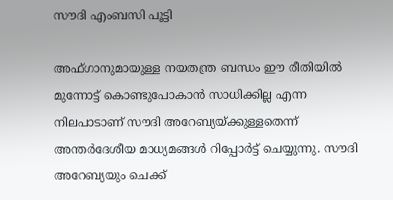സൗദി എംബസി പൂട്ടി

അഫ്ഗാനുമായുള്ള നയതന്ത്ര ബന്ധം ഈ രീതിയില്‍ മുന്നോട്ട് കൊണ്ടുപോകാന്‍ സാധിക്കില്ല എന്ന നിലപാടാണ് സൗദി അറേബ്യയ്ക്കുള്ളതെന്ന് അന്തര്‍ദേശീയ മാധ്യമങ്ങള്‍ റിപ്പോര്‍ട്ട് ചെയ്യുന്നു. സൗദി അറേബ്യയും ചെക്ക്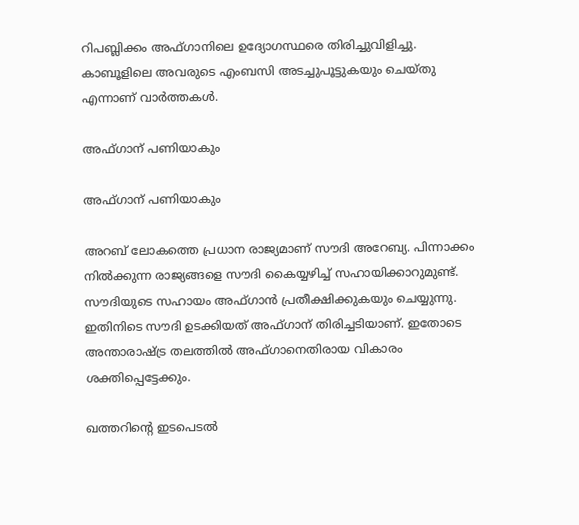റിപബ്ലിക്കം അഫ്ഗാനിലെ ഉദ്യോഗസ്ഥരെ തിരിച്ചുവിളിച്ചു. കാബൂളിലെ അവരുടെ എംബസി അടച്ചുപൂട്ടുകയും ചെയ്തു എന്നാണ് വാര്‍ത്തകള്‍.

അഫ്ഗാന് പണിയാകും

അഫ്ഗാന് പണിയാകും

അറബ് ലോകത്തെ പ്രധാന രാജ്യമാണ് സൗദി അറേബ്യ. പിന്നാക്കം നില്‍ക്കുന്ന രാജ്യങ്ങളെ സൗദി കൈയ്യഴിച്ച് സഹായിക്കാറുമുണ്ട്. സൗദിയുടെ സഹായം അഫ്ഗാന്‍ പ്രതീക്ഷിക്കുകയും ചെയ്യുന്നു. ഇതിനിടെ സൗദി ഉടക്കിയത് അഫ്ഗാന് തിരിച്ചടിയാണ്. ഇതോടെ അന്താരാഷ്ട്ര തലത്തില്‍ അഫ്ഗാനെതിരായ വികാരം ശക്തിപ്പെട്ടേക്കും.

ഖത്തറിന്റെ ഇടപെടല്‍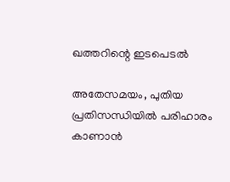ഖത്തറിന്റെ ഇടപെടല്‍

അതേസമയം, പുതിയ പ്രതിസന്ധിയില്‍ പരിഹാരം കാണാന്‍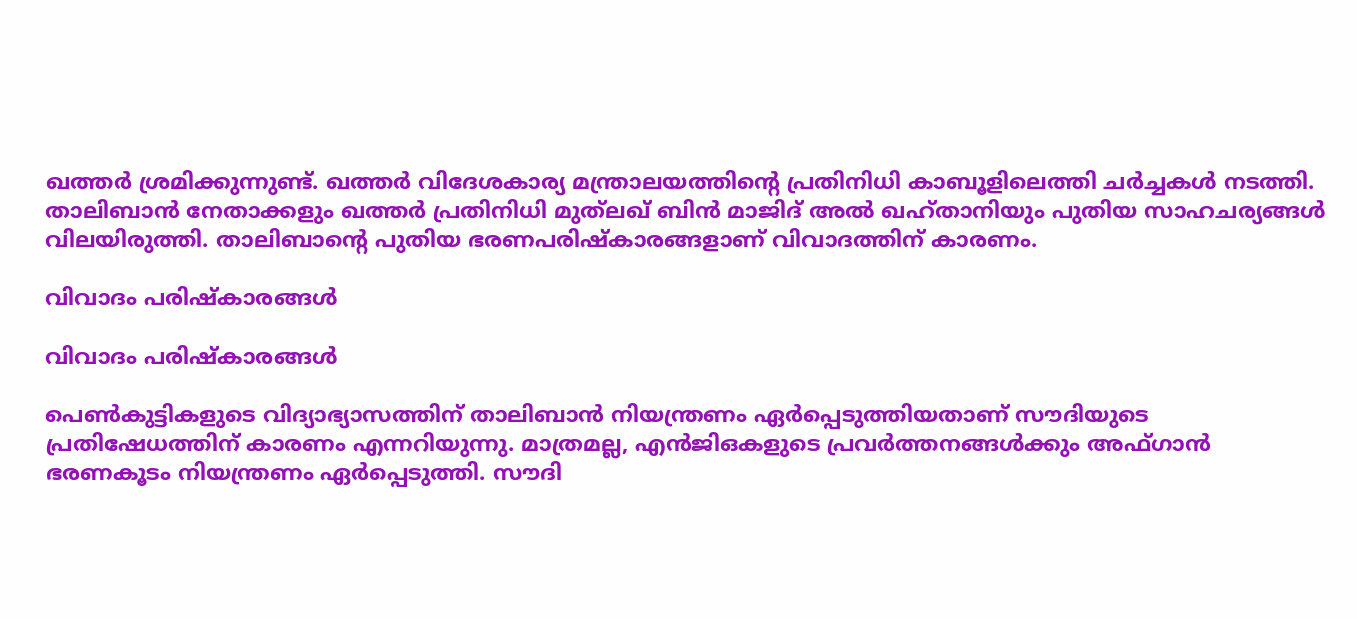ഖത്തര്‍ ശ്രമിക്കുന്നുണ്ട്. ഖത്തര്‍ വിദേശകാര്യ മന്ത്രാലയത്തിന്റെ പ്രതിനിധി കാബൂളിലെത്തി ചര്‍ച്ചകള്‍ നടത്തി. താലിബാന്‍ നേതാക്കളും ഖത്തര്‍ പ്രതിനിധി മുത്‌ലഖ് ബിന്‍ മാജിദ് അല്‍ ഖഹ്താനിയും പുതിയ സാഹചര്യങ്ങള്‍ വിലയിരുത്തി. താലിബാന്റെ പുതിയ ഭരണപരിഷ്‌കാരങ്ങളാണ് വിവാദത്തിന് കാരണം.

വിവാദം പരിഷ്‌കാരങ്ങള്‍

വിവാദം പരിഷ്‌കാരങ്ങള്‍

പെണ്‍കുട്ടികളുടെ വിദ്യാഭ്യാസത്തിന് താലിബാന്‍ നിയന്ത്രണം ഏര്‍പ്പെടുത്തിയതാണ് സൗദിയുടെ പ്രതിഷേധത്തിന് കാരണം എന്നറിയുന്നു. മാത്രമല്ല, എന്‍ജിഒകളുടെ പ്രവര്‍ത്തനങ്ങള്‍ക്കും അഫ്ഗാന്‍ ഭരണകൂടം നിയന്ത്രണം ഏര്‍പ്പെടുത്തി. സൗദി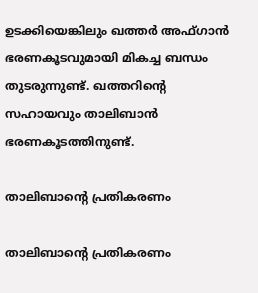ഉടക്കിയെങ്കിലും ഖത്തര്‍ അഫ്ഗാന്‍ ഭരണകൂടവുമായി മികച്ച ബന്ധം തുടരുന്നുണ്ട്. ഖത്തറിന്റെ സഹായവും താലിബാന്‍ ഭരണകൂടത്തിനുണ്ട്.

താലിബാന്റെ പ്രതികരണം

താലിബാന്റെ പ്രതികരണം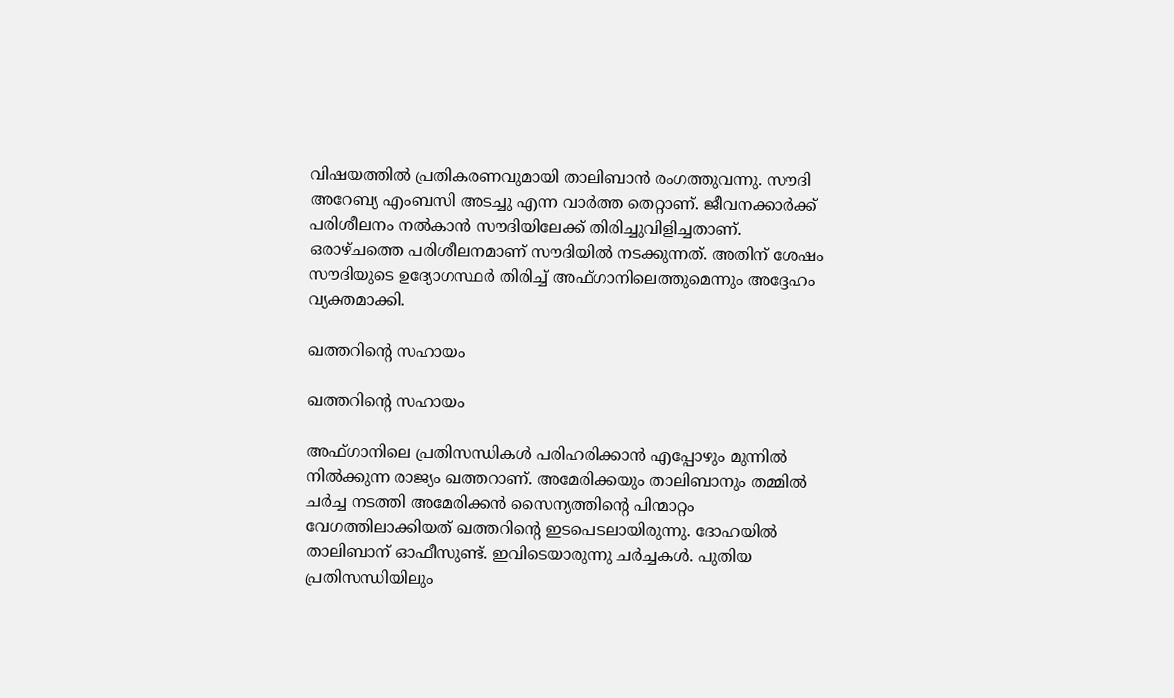വിഷയത്തില്‍ പ്രതികരണവുമായി താലിബാന്‍ രംഗത്തുവന്നു. സൗദി അറേബ്യ എംബസി അടച്ചു എന്ന വാര്‍ത്ത തെറ്റാണ്. ജീവനക്കാര്‍ക്ക് പരിശീലനം നല്‍കാന്‍ സൗദിയിലേക്ക് തിരിച്ചുവിളിച്ചതാണ്. ഒരാഴ്ചത്തെ പരിശീലനമാണ് സൗദിയില്‍ നടക്കുന്നത്. അതിന് ശേഷം സൗദിയുടെ ഉദ്യോഗസ്ഥര്‍ തിരിച്ച് അഫ്ഗാനിലെത്തുമെന്നും അദ്ദേഹം വ്യക്തമാക്കി.

ഖത്തറിന്റെ സഹായം

ഖത്തറിന്റെ സഹായം

അഫ്ഗാനിലെ പ്രതിസന്ധികള്‍ പരിഹരിക്കാന്‍ എപ്പോഴും മുന്നില്‍ നില്‍ക്കുന്ന രാജ്യം ഖത്തറാണ്. അമേരിക്കയും താലിബാനും തമ്മില്‍ ചര്‍ച്ച നടത്തി അമേരിക്കന്‍ സൈന്യത്തിന്റെ പിന്മാറ്റം വേഗത്തിലാക്കിയത് ഖത്തറിന്റെ ഇടപെടലായിരുന്നു. ദോഹയില്‍ താലിബാന് ഓഫീസുണ്ട്. ഇവിടെയാരുന്നു ചര്‍ച്ചകള്‍. പുതിയ പ്രതിസന്ധിയിലും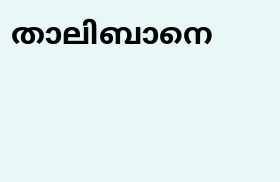താലിബാനെ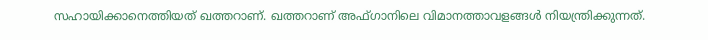സഹായിക്കാനെത്തിയത് ഖത്തറാണ്. ഖത്തറാണ് അഫ്ഗാനിലെ വിമാനത്താവളങ്ങള്‍ നിയന്ത്രിക്കുന്നത്.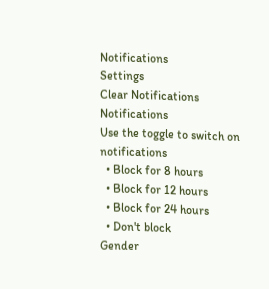Notifications
Settings
Clear Notifications
Notifications
Use the toggle to switch on notifications
  • Block for 8 hours
  • Block for 12 hours
  • Block for 24 hours
  • Don't block
Gender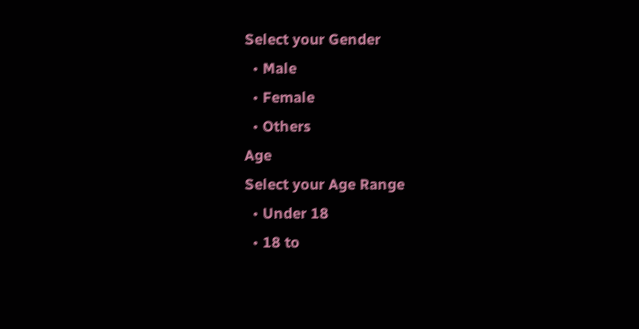Select your Gender
  • Male
  • Female
  • Others
Age
Select your Age Range
  • Under 18
  • 18 to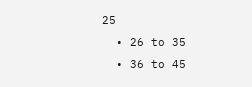25
  • 26 to 35
  • 36 to 45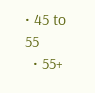• 45 to 55
  • 55+